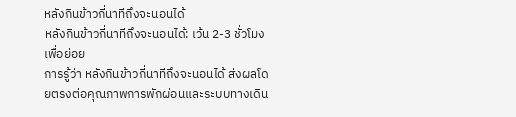หลังกินข้าวกี่นาทีถึงจะนอนได้
หลังกินข้าวกี่นาทีถึงจะนอนได้: เว้น 2-3 ชั่วโมงเพื่อย่อย
การรู้ว่า หลังกินข้าวกี่นาทีถึงจะนอนได้ ส่งผลโดยตรงต่อคุณภาพการพักผ่อนและระบบทางเดิน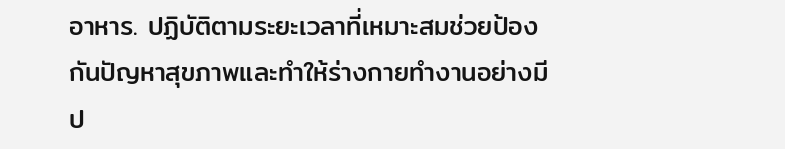อาหาร. ปฏิบัติตามระยะเวลาที่เหมาะสมช่วยป้องกันปัญหาสุขภาพและทำให้ร่างกายทำงานอย่างมีป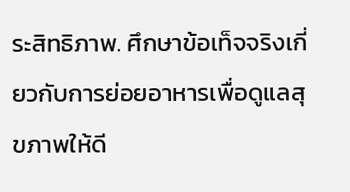ระสิทธิภาพ. ศึกษาข้อเท็จจริงเกี่ยวกับการย่อยอาหารเพื่อดูแลสุขภาพให้ดี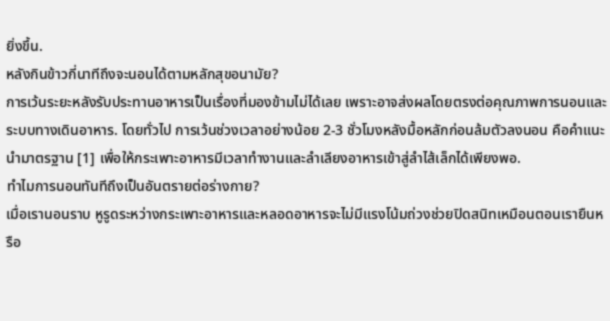ยิ่งขึ้น.
หลังกินข้าวกี่นาทีถึงจะนอนได้ตามหลักสุขอนามัย?
การเว้นระยะหลังรับประทานอาหารเป็นเรื่องที่มองข้ามไม่ได้เลย เพราะอาจส่งผลโดยตรงต่อคุณภาพการนอนและระบบทางเดินอาหาร. โดยทั่วไป การเว้นช่วงเวลาอย่างน้อย 2-3 ชั่วโมงหลังมื้อหลักก่อนล้มตัวลงนอน คือคำแนะนำมาตรฐาน [1] เพื่อให้กระเพาะอาหารมีเวลาทำงานและลำเลียงอาหารเข้าสู่ลำไส้เล็กได้เพียงพอ.
ทำไมการนอนทันทีถึงเป็นอันตรายต่อร่างกาย?
เมื่อเรานอนราบ หูรูดระหว่างกระเพาะอาหารและหลอดอาหารจะไม่มีแรงโน้มถ่วงช่วยปิดสนิทเหมือนตอนเรายืนหรือ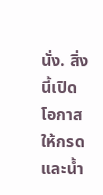นั่ง. สิ่งนี้เปิดโอกาสให้กรดและน้ำ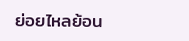ย่อยไหลย้อน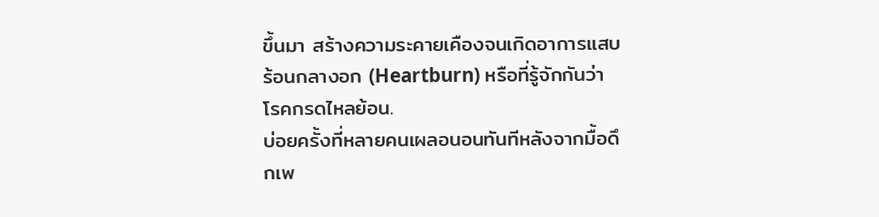ขึ้นมา สร้างความระคายเคืองจนเกิดอาการแสบร้อนกลางอก (Heartburn) หรือที่รู้จักกันว่า โรคกรดไหลย้อน.
บ่อยครั้งที่หลายคนเผลอนอนทันทีหลังจากมื้อดึกเพ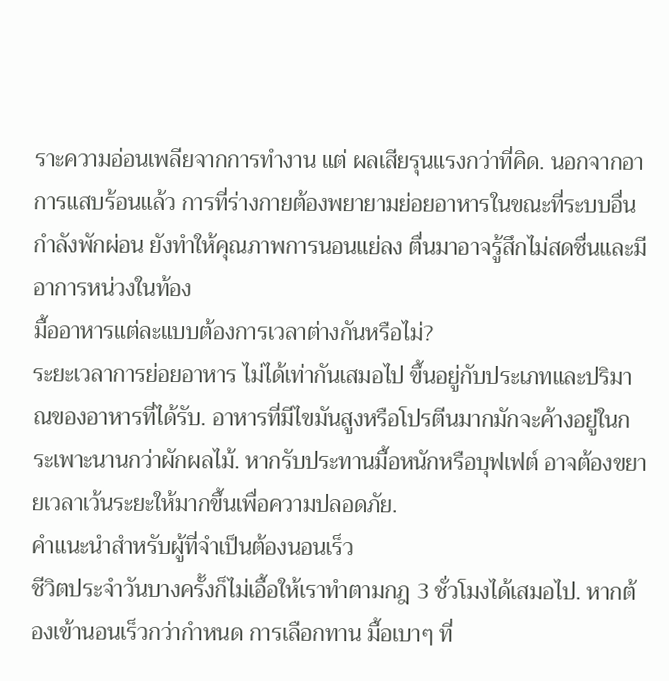ราะความอ่อนเพลียจากการทำงาน แต่ ผลเสียรุนแรงกว่าที่คิด. นอกจากอาการแสบร้อนแล้ว การที่ร่างกายต้องพยายามย่อยอาหารในขณะที่ระบบอื่นกำลังพักผ่อน ยังทำให้คุณภาพการนอนแย่ลง ตื่นมาอาจรู้สึกไม่สดชื่นและมีอาการหน่วงในท้อง
มื้ออาหารแต่ละแบบต้องการเวลาต่างกันหรือไม่?
ระยะเวลาการย่อยอาหาร ไม่ได้เท่ากันเสมอไป ขึ้นอยู่กับประเภทและปริมาณของอาหารที่ได้รับ. อาหารที่มีไขมันสูงหรือโปรตีนมากมักจะค้างอยู่ในกระเพาะนานกว่าผักผลไม้. หากรับประทานมื้อหนักหรือบุฟเฟต์ อาจต้องขยายเวลาเว้นระยะให้มากขึ้นเพื่อความปลอดภัย.
คำแนะนำสำหรับผู้ที่จำเป็นต้องนอนเร็ว
ชีวิตประจำวันบางครั้งก็ไม่เอื้อให้เราทำตามกฎ 3 ชั่วโมงได้เสมอไป. หากต้องเข้านอนเร็วกว่ากำหนด การเลือกทาน มื้อเบาๆ ที่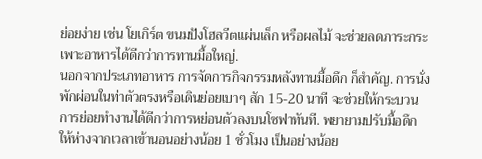ย่อยง่าย เช่น โยเกิร์ต ขนมปังโฮลวีตแผ่นเล็ก หรือผลไม้ จะช่วยลดภาระกระเพาะอาหารได้ดีกว่าการทานมื้อใหญ่.
นอกจากประเภทอาหาร การจัดการกิจกรรมหลังทานมื้อดึก ก็สำคัญ. การนั่งพักผ่อนในท่าตัวตรงหรือเดินย่อยเบาๆ สัก 15-20 นาที จะช่วยให้กระบวนการย่อยทำงานได้ดีกว่าการหย่อนตัวลงบนโซฟาทันที. พยายามปรับมื้อดึกให้ห่างจากเวลาเข้านอนอย่างน้อย 1 ชั่วโมง เป็นอย่างน้อย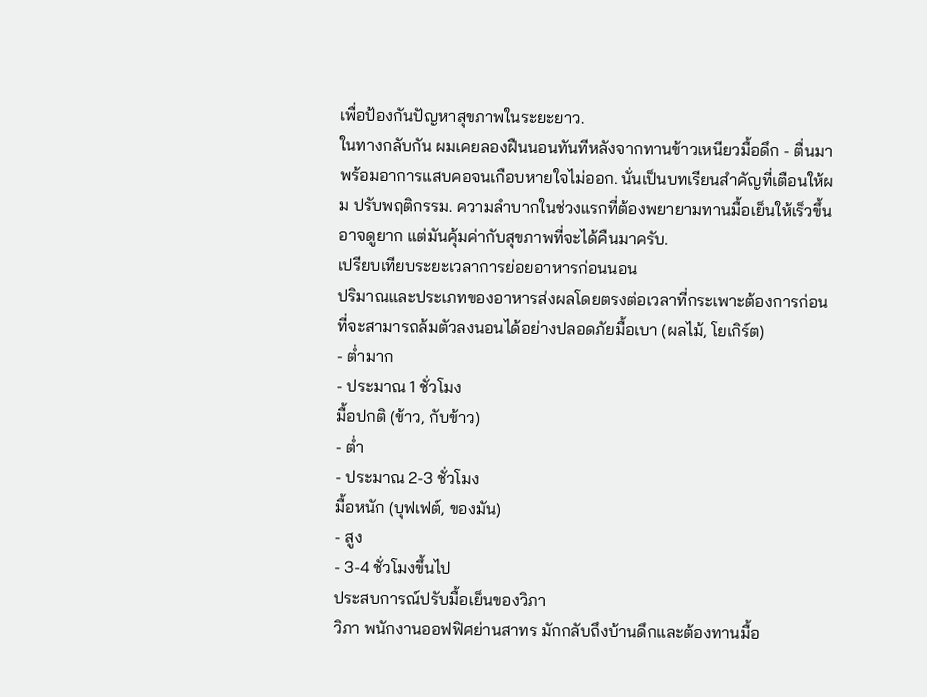เพื่อป้องกันปัญหาสุขภาพในระยะยาว.
ในทางกลับกัน ผมเคยลองฝืนนอนทันทีหลังจากทานข้าวเหนียวมื้อดึก - ตื่นมาพร้อมอาการแสบคอจนเกือบหายใจไม่ออก. นั่นเป็นบทเรียนสำคัญที่เตือนให้ผม ปรับพฤติกรรม. ความลำบากในช่วงแรกที่ต้องพยายามทานมื้อเย็นให้เร็วขึ้นอาจดูยาก แต่มันคุ้มค่ากับสุขภาพที่จะได้คืนมาครับ.
เปรียบเทียบระยะเวลาการย่อยอาหารก่อนนอน
ปริมาณและประเภทของอาหารส่งผลโดยตรงต่อเวลาที่กระเพาะต้องการก่อนที่จะสามารถล้มตัวลงนอนได้อย่างปลอดภัยมื้อเบา (ผลไม้, โยเกิร์ต)
- ต่ำมาก
- ประมาณ 1 ชั่วโมง
มื้อปกติ (ข้าว, กับข้าว)
- ต่ำ
- ประมาณ 2-3 ชั่วโมง
มื้อหนัก (บุฟเฟต์, ของมัน)
- สูง
- 3-4 ชั่วโมงขึ้นไป
ประสบการณ์ปรับมื้อเย็นของวิภา
วิภา พนักงานออฟฟิศย่านสาทร มักกลับถึงบ้านดึกและต้องทานมื้อ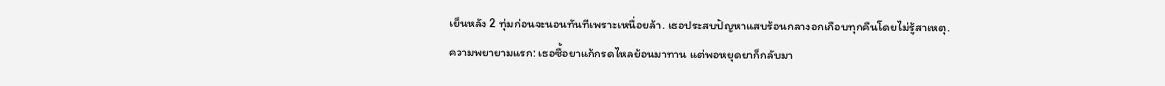เย็นหลัง 2 ทุ่มก่อนจะนอนทันทีเพราะเหนื่อยล้า. เธอประสบปัญหาแสบร้อนกลางอกเกือบทุกคืนโดยไม่รู้สาเหตุ.
ความพยายามแรก: เธอซื้อยาแก้กรดไหลย้อนมาทาน แต่พอหยุดยาก็กลับมา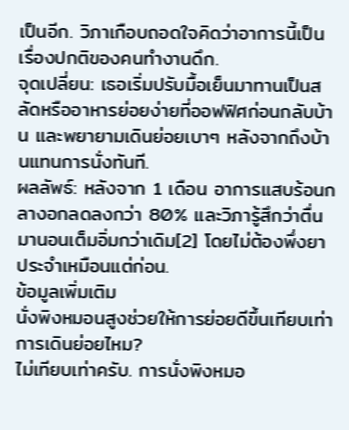เป็นอีก. วิภาเกือบถอดใจคิดว่าอาการนี้เป็นเรื่องปกติของคนทำงานดึก.
จุดเปลี่ยน: เธอเริ่มปรับมื้อเย็นมาทานเป็นสลัดหรืออาหารย่อยง่ายที่ออฟฟิศก่อนกลับบ้าน และพยายามเดินย่อยเบาๆ หลังจากถึงบ้านแทนการนั่งทันที.
ผลลัพธ์: หลังจาก 1 เดือน อาการแสบร้อนกลางอกลดลงกว่า 80% และวิภารู้สึกว่าตื่นมานอนเต็มอิ่มกว่าเดิม[2] โดยไม่ต้องพึ่งยาประจำเหมือนแต่ก่อน.
ข้อมูลเพิ่มเติม
นั่งพิงหมอนสูงช่วยให้การย่อยดีขึ้นเทียบเท่าการเดินย่อยไหม?
ไม่เทียบเท่าครับ. การนั่งพิงหมอ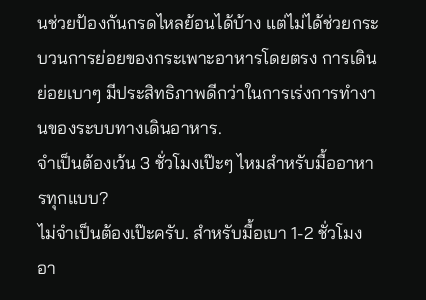นช่วยป้องกันกรดไหลย้อนได้บ้าง แต่ไม่ได้ช่วยกระบวนการย่อยของกระเพาะอาหารโดยตรง การเดินย่อยเบาๆ มีประสิทธิภาพดีกว่าในการเร่งการทำงานของระบบทางเดินอาหาร.
จำเป็นต้องเว้น 3 ชั่วโมงเป๊ะๆ ไหมสำหรับมื้ออาหารทุกแบบ?
ไม่จำเป็นต้องเป๊ะครับ. สำหรับมื้อเบา 1-2 ชั่วโมงอา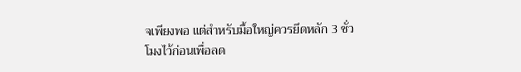จเพียงพอ แต่สำหรับมื้อใหญ่ควรยึดหลัก 3 ชั่วโมงไว้ก่อนเพื่อลด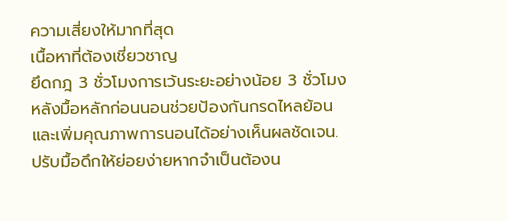ความเสี่ยงให้มากที่สุด
เนื้อหาที่ต้องเชี่ยวชาญ
ยึดกฎ 3 ชั่วโมงการเว้นระยะอย่างน้อย 3 ชั่วโมงหลังมื้อหลักก่อนนอนช่วยป้องกันกรดไหลย้อนและเพิ่มคุณภาพการนอนได้อย่างเห็นผลชัดเจน.
ปรับมื้อดึกให้ย่อยง่ายหากจำเป็นต้องน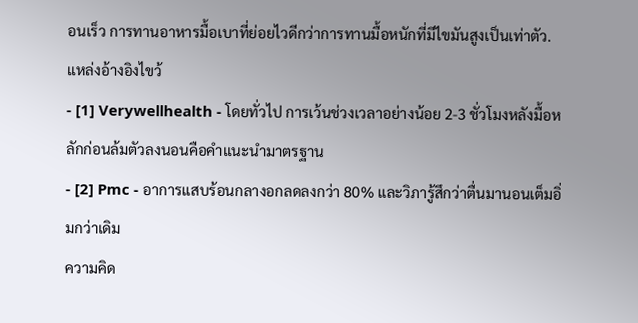อนเร็ว การทานอาหารมื้อเบาที่ย่อยไวดีกว่าการทานมื้อหนักที่มีไขมันสูงเป็นเท่าตัว.
แหล่งอ้างอิงไขว้
- [1] Verywellhealth - โดยทั่วไป การเว้นช่วงเวลาอย่างน้อย 2-3 ชั่วโมงหลังมื้อหลักก่อนล้มตัวลงนอนคือคำแนะนำมาตรฐาน
- [2] Pmc - อาการแสบร้อนกลางอกลดลงกว่า 80% และวิภารู้สึกว่าตื่นมานอนเต็มอิ่มกว่าเดิม
ความคิด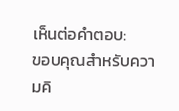เห็นต่อคำตอบ:
ขอบคุณสำหรับความคิ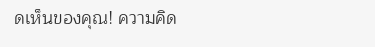ดเห็นของคุณ! ความคิด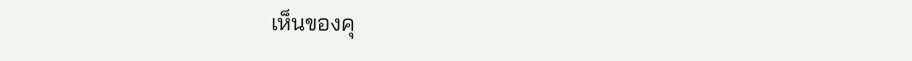เห็นของคุ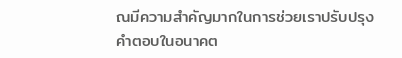ณมีความสำคัญมากในการช่วยเราปรับปรุงคำตอบในอนาคต